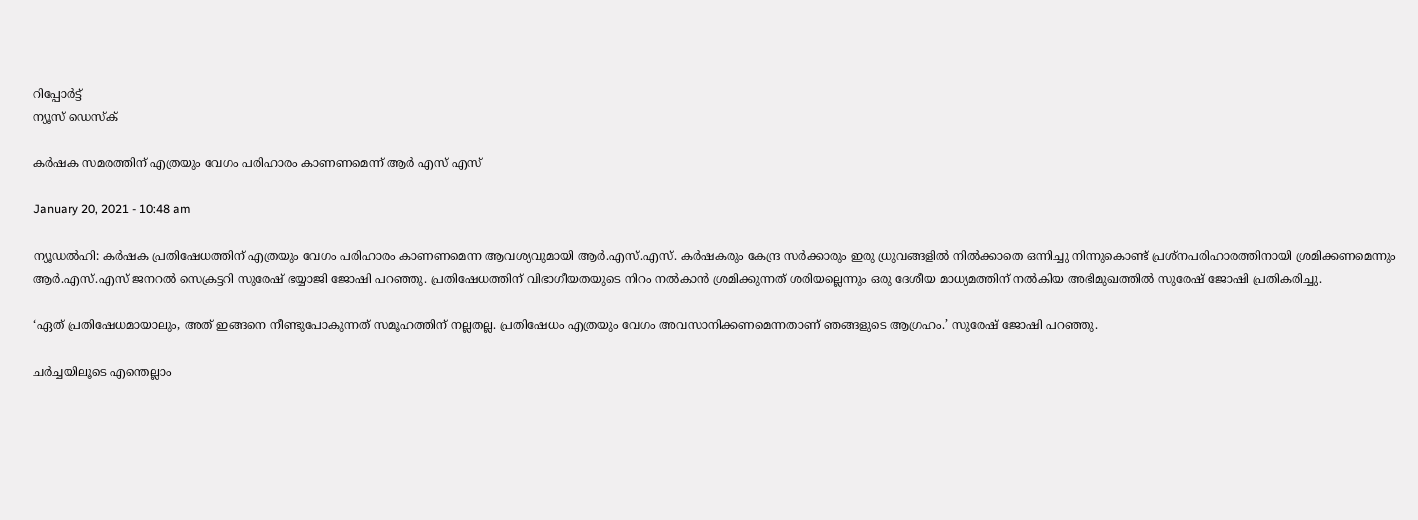റിപ്പോര്‍ട്ട്
ന്യൂസ് ഡെസ്ക്

കര്‍ഷക സമരത്തിന് എത്രയും വേഗം പരിഹാരം കാണണമെന്ന് ആർ എസ് എസ്

January 20, 2021 - 10:48 am

ന്യൂഡല്‍ഹി: കര്‍ഷക പ്രതിഷേധത്തിന് എത്രയും വേഗം പരിഹാരം കാണണമെന്ന ആവശ്യവുമായി ആര്‍.എസ്.എസ്. കര്‍ഷകരും കേന്ദ്ര സര്‍ക്കാരും ഇരു ധ്രുവങ്ങളില്‍ നില്‍ക്കാതെ ഒന്നിച്ചു നിന്നുകൊണ്ട് പ്രശ്‌നപരിഹാരത്തിനായി ശ്രമിക്കണമെന്നും ആര്‍.എസ്.എസ് ജനറല്‍ സെക്രട്ടറി സുരേഷ് ഭയ്യാജി ജോഷി പറഞ്ഞു. പ്രതിഷേധത്തിന് വിഭാഗീയതയുടെ നിറം നല്‍കാന്‍ ശ്രമിക്കുന്നത് ശരിയല്ലെന്നും ഒരു ദേശീയ മാധ്യമത്തിന് നല്‍കിയ അഭിമുഖത്തില്‍ സുരേഷ് ജോഷി പ്രതികരിച്ചു.

‘ഏത് പ്രതിഷേധമായാലും, അത് ഇങ്ങനെ നീണ്ടുപോകുന്നത് സമൂഹത്തിന് നല്ലതല്ല. പ്രതിഷേധം എത്രയും വേഗം അവസാനിക്കണമെന്നതാണ് ഞങ്ങളുടെ ആഗ്രഹം.’ സുരേഷ് ജോഷി പറഞ്ഞു.

ചര്‍ച്ചയിലൂടെ എന്തെല്ലാം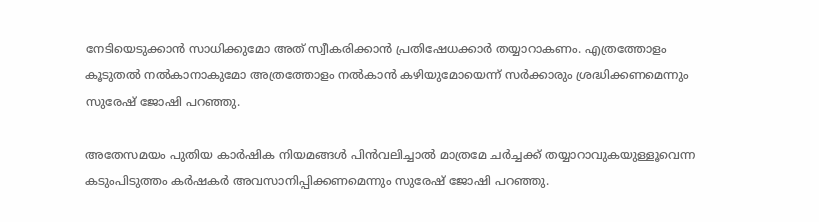നേടിയെടുക്കാന്‍ സാധിക്കുമോ അത് സ്വീകരിക്കാന്‍ പ്രതിഷേധക്കാര്‍ തയ്യാറാകണം. എത്രത്തോളം കൂടുതല്‍ നല്‍കാനാകുമോ അത്രത്തോളം നല്‍കാന്‍ കഴിയുമോയെന്ന് സര്‍ക്കാരും ശ്രദ്ധിക്കണമെന്നും സുരേഷ് ജോഷി പറഞ്ഞു.

അതേസമയം പുതിയ കാര്‍ഷിക നിയമങ്ങള്‍ പിന്‍വലിച്ചാല്‍ മാത്രമേ ചര്‍ച്ചക്ക് തയ്യാറാവുകയുള്ളൂവെന്ന കടുംപിടുത്തം കര്‍ഷകര്‍ അവസാനിപ്പിക്കണമെന്നും സുരേഷ് ജോഷി പറഞ്ഞു.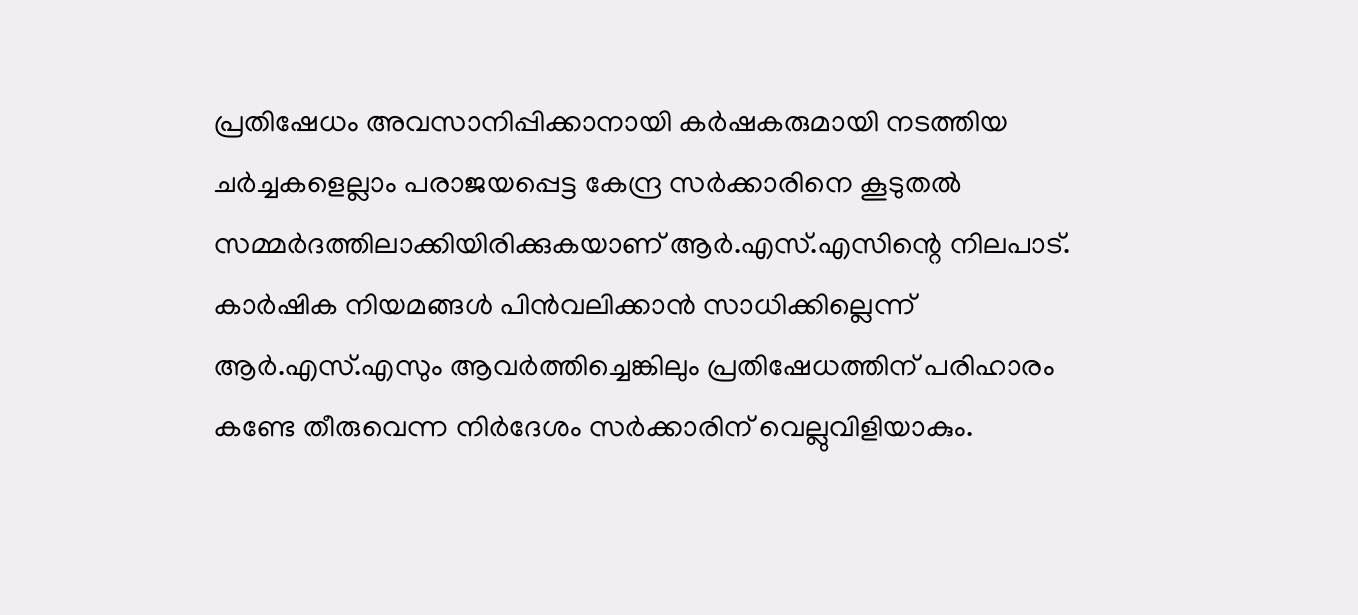പ്രതിഷേധം അവസാനിപ്പിക്കാനായി കര്‍ഷകരുമായി നടത്തിയ ചര്‍ച്ചകളെല്ലാം പരാജയപ്പെട്ട കേന്ദ്ര സര്‍ക്കാരിനെ കൂടുതല്‍ സമ്മര്‍ദത്തിലാക്കിയിരിക്കുകയാണ് ആര്‍.എസ്.എസിന്റെ നിലപാട്. കാര്‍ഷിക നിയമങ്ങള്‍ പിന്‍വലിക്കാന്‍ സാധിക്കില്ലെന്ന് ആര്‍.എസ്.എസും ആവര്‍ത്തിച്ചെങ്കിലും പ്രതിഷേധത്തിന് പരിഹാരം കണ്ടേ തീരുവെന്ന നിര്‍ദേശം സര്‍ക്കാരിന് വെല്ലുവിളിയാകും.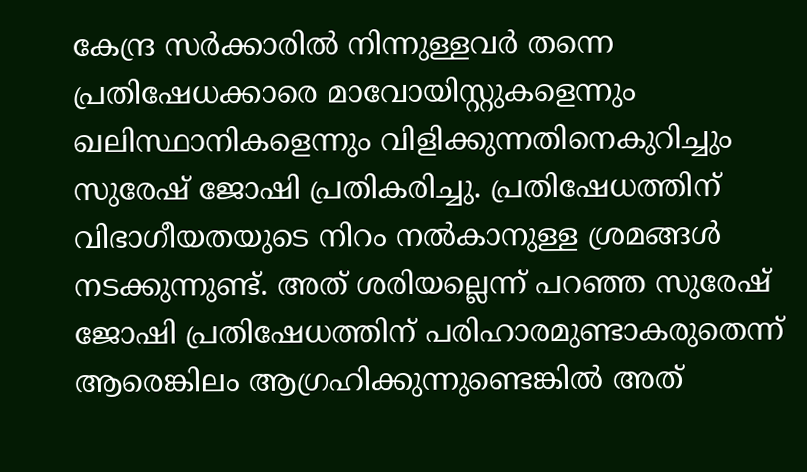കേന്ദ്ര സര്‍ക്കാരില്‍ നിന്നുള്ളവര്‍ തന്നെ പ്രതിഷേധക്കാരെ മാവോയിസ്റ്റുകളെന്നും ഖലിസ്ഥാനികളെന്നും വിളിക്കുന്നതിനെകുറിച്ചും സുരേഷ് ജോഷി പ്രതികരിച്ചു. പ്രതിഷേധത്തിന് വിഭാഗീയതയുടെ നിറം നല്‍കാനുള്ള ശ്രമങ്ങള്‍ നടക്കുന്നുണ്ട്. അത് ശരിയല്ലെന്ന് പറഞ്ഞ സുരേഷ് ജോഷി പ്രതിഷേധത്തിന് പരിഹാരമുണ്ടാകരുതെന്ന് ആരെങ്കിലം ആഗ്രഹിക്കുന്നുണ്ടെങ്കില്‍ അത്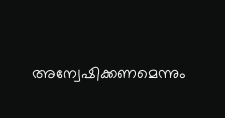അന്വേഷിക്കണമെന്നും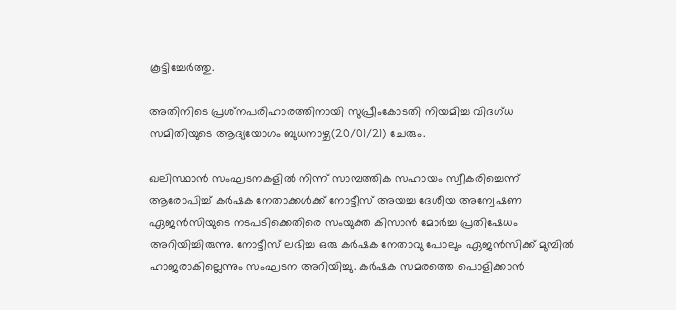കൂട്ടിച്ചേര്‍ത്തു.

അതിനിടെ പ്രശ്‌നപരിഹാരത്തിനായി സുപ്രീംകോടതി നിയമിച്ച വിദഗ്ധ സമിതിയുടെ ആദ്യയോഗം ബുധനാഴ്ച(20/01/21) ചേരും.

ഖലിസ്ഥാന്‍ സംഘടനകളില്‍ നിന്ന് സാമ്പത്തിക സഹായം സ്വീകരിച്ചെന്ന് ആരോപിച്ച് കര്‍ഷക നേതാക്കള്‍ക്ക് നോട്ടീസ് അയച്ച ദേശീയ അന്വേഷണ ഏജന്‍സിയുടെ നടപടിക്കെതിരെ സംയുക്ത കിസാന്‍ മോര്‍ച്ച പ്രതിഷേധം അറിയിച്ചിരുന്നു. നോട്ടീസ് ലഭിച്ച ഒരു കര്‍ഷക നേതാവു പോലും ഏജന്‍സിക്ക് മുമ്പില്‍ ഹാജരാകില്ലെന്നും സംഘടന അറിയിച്ചു. കര്‍ഷക സമരത്തെ പൊളിക്കാന്‍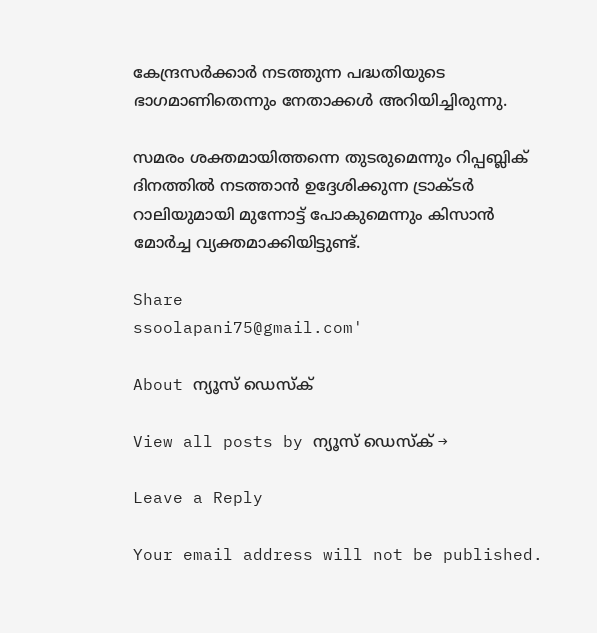കേന്ദ്രസര്‍ക്കാര്‍ നടത്തുന്ന പദ്ധതിയുടെ ഭാഗമാണിതെന്നും നേതാക്കള്‍ അറിയിച്ചിരുന്നു.

സമരം ശക്തമായിത്തന്നെ തുടരുമെന്നും റിപ്പബ്ലിക് ദിനത്തില്‍ നടത്താന്‍ ഉദ്ദേശിക്കുന്ന ട്രാക്ടര്‍ റാലിയുമായി മുന്നോട്ട് പോകുമെന്നും കിസാന്‍ മോര്‍ച്ച വ്യക്തമാക്കിയിട്ടുണ്ട്.

Share
ssoolapani75@gmail.com'

About ന്യൂസ് ഡെസ്ക്

View all posts by ന്യൂസ് ഡെസ്ക് →

Leave a Reply

Your email address will not be published.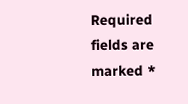Required fields are marked *